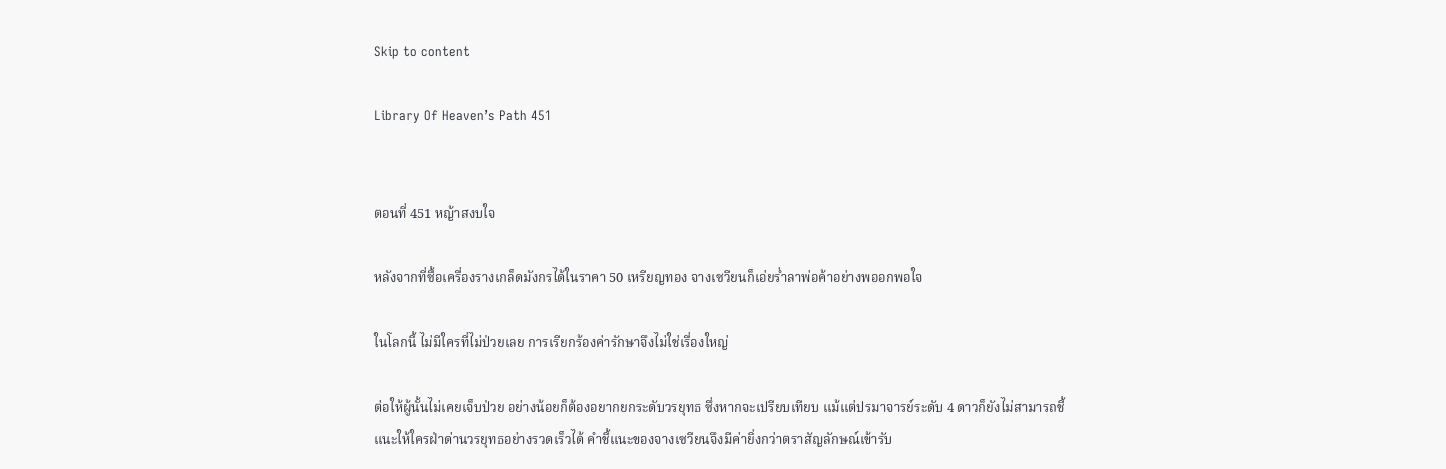Skip to content

Library Of Heaven’s Path 451


ตอนที่ 451 หญ้าสงบใจ

หลังจากที่ซื้อเครื่องรางเกล็ดมังกรได้ในราคา 50 เหรียญทอง จางเซวียนก็เอ่ยร่ำลาพ่อค้าอย่างพออกพอใจ

ในโลกนี้ ไม่มีใครที่ไม่ป่วยเลย การเรียกร้องค่ารักษาจึงไม่ใช่เรื่องใหญ่

ต่อให้ผู้นั้นไม่เคยเจ็บป่วย อย่างน้อยก็ต้องอยากยกระดับวรยุทธ ซึ่งหากจะเปรียบเทียบ แม้แต่ปรมาจารย์ระดับ 4 ดาวก็ยังไม่สามารถชี้แนะให้ใครฝ่าด่านวรยุทธอย่างรวดเร็วได้ คำชี้แนะของจางเซวียนจึงมีค่ายิ่งกว่าตราสัญลักษณ์เข้ารับ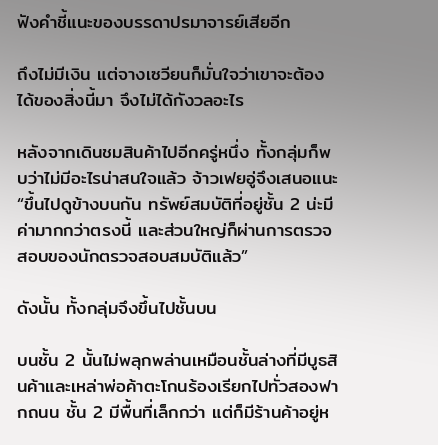ฟังคำชี้แนะของบรรดาปรมาจารย์เสียอีก

ถึงไม่มีเงิน แต่จางเซวียนก็มั่นใจว่าเขาจะต้องได้ของสิ่งนี้มา จึงไม่ได้กังวลอะไร

หลังจากเดินชมสินค้าไปอีกครู่หนึ่ง ทั้งกลุ่มก็พบว่าไม่มีอะไรน่าสนใจแล้ว จ้าวเฟยอู่จึงเสนอแนะ “ขึ้นไปดูข้างบนกัน ทรัพย์สมบัติที่อยู่ชั้น 2 น่ะมีค่ามากกว่าตรงนี้ และส่วนใหญ่ก็ผ่านการตรวจสอบของนักตรวจสอบสมบัติแล้ว”

ดังนั้น ทั้งกลุ่มจึงขึ้นไปชั้นบน

บนชั้น 2 นั้นไม่พลุกพล่านเหมือนชั้นล่างที่มีบูธสินค้าและเหล่าพ่อค้าตะโกนร้องเรียกไปทั่วสองฟากถนน ชั้น 2 มีพื้นที่เล็กกว่า แต่ก็มีร้านค้าอยู่ห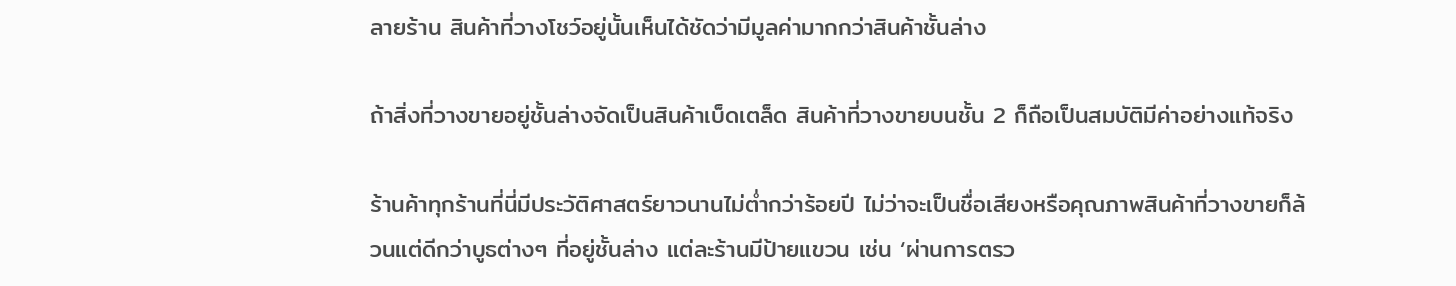ลายร้าน สินค้าที่วางโชว์อยู่นั้นเห็นได้ชัดว่ามีมูลค่ามากกว่าสินค้าชั้นล่าง

ถ้าสิ่งที่วางขายอยู่ชั้นล่างจัดเป็นสินค้าเบ็ดเตล็ด สินค้าที่วางขายบนชั้น 2 ก็ถือเป็นสมบัติมีค่าอย่างแท้จริง

ร้านค้าทุกร้านที่นี่มีประวัติศาสตร์ยาวนานไม่ต่ำกว่าร้อยปี ไม่ว่าจะเป็นชื่อเสียงหรือคุณภาพสินค้าที่วางขายก็ล้วนแต่ดีกว่าบูธต่างๆ ที่อยู่ชั้นล่าง แต่ละร้านมีป้ายแขวน เช่น ‘ผ่านการตรว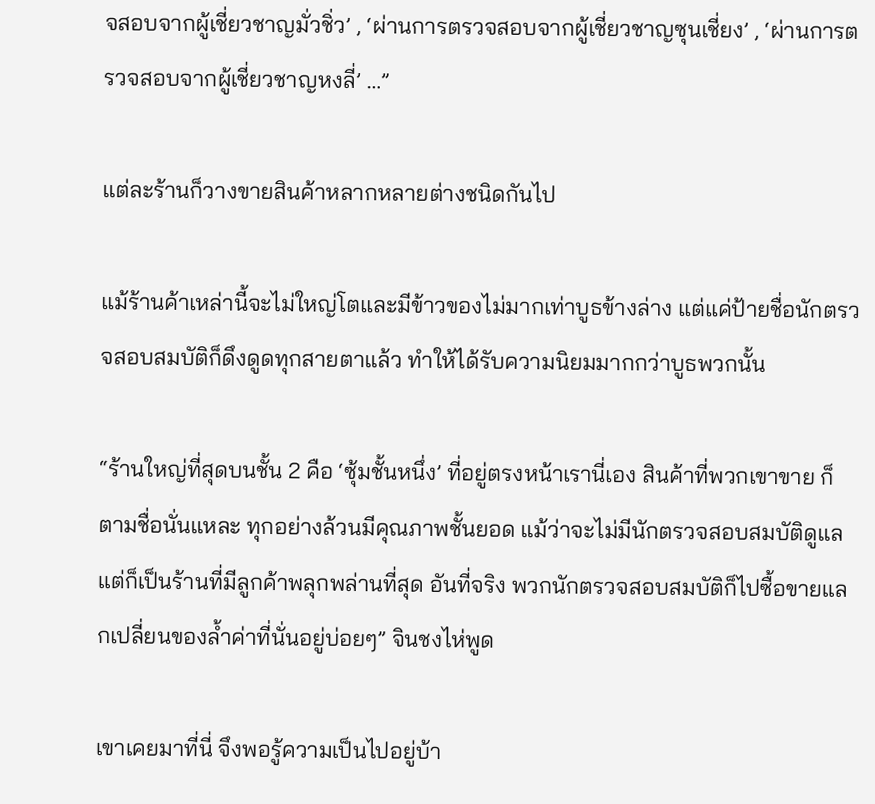จสอบจากผู้เชี่ยวชาญมั่วชิ่ว’ , ‘ผ่านการตรวจสอบจากผู้เชี่ยวชาญซุนเชี่ยง’ , ‘ผ่านการตรวจสอบจากผู้เชี่ยวชาญหงลี่’ …”

แต่ละร้านก็วางขายสินค้าหลากหลายต่างชนิดกันไป

แม้ร้านค้าเหล่านี้จะไม่ใหญ่โตและมีข้าวของไม่มากเท่าบูธข้างล่าง แต่แค่ป้ายชื่อนักตรวจสอบสมบัติก็ดึงดูดทุกสายตาแล้ว ทำให้ได้รับความนิยมมากกว่าบูธพวกนั้น

“ร้านใหญ่ที่สุดบนชั้น 2 คือ ‘ซุ้มชั้นหนึ่ง’ ที่อยู่ตรงหน้าเรานี่เอง สินค้าที่พวกเขาขาย ก็ตามชื่อนั่นแหละ ทุกอย่างล้วนมีคุณภาพชั้นยอด แม้ว่าจะไม่มีนักตรวจสอบสมบัติดูแล แต่ก็เป็นร้านที่มีลูกค้าพลุกพล่านที่สุด อันที่จริง พวกนักตรวจสอบสมบัติก็ไปซื้อขายแลกเปลี่ยนของล้ำค่าที่นั่นอยู่บ่อยๆ” จินชงไห่พูด

เขาเคยมาที่นี่ จึงพอรู้ความเป็นไปอยู่บ้า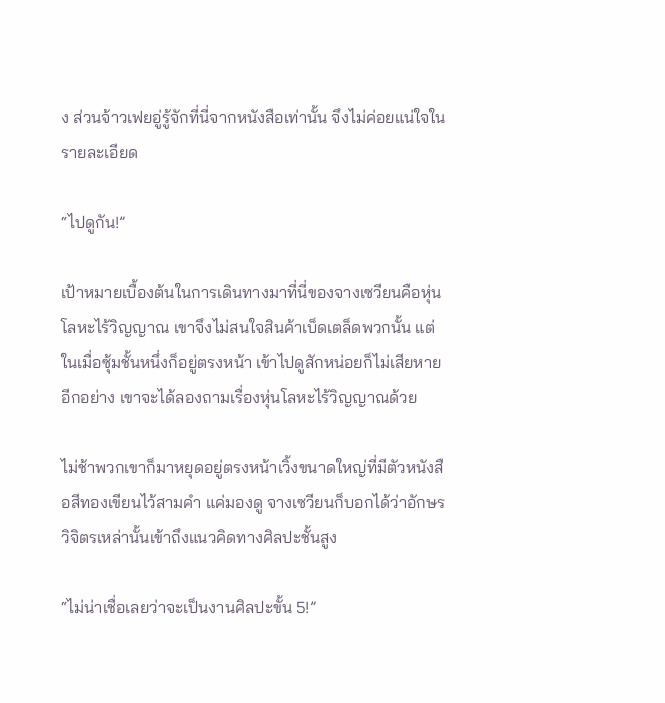ง ส่วนจ้าวเฟยอู่รู้จักที่นี่จากหนังสือเท่านั้น จึงไม่ค่อยแน่ใจในรายละเอียด

“ไปดูกัน!”

เป้าหมายเบื้องต้นในการเดินทางมาที่นี่ของจางเซวียนคือหุ่นโลหะไร้วิญญาณ เขาจึงไม่สนใจสินค้าเบ็ดเตล็ดพวกนั้น แต่ในเมื่อซุ้มชั้นหนึ่งก็อยู่ตรงหน้า เข้าไปดูสักหน่อยก็ไม่เสียหาย อีกอย่าง เขาจะได้ลองถามเรื่องหุ่นโลหะไร้วิญญาณด้วย

ไม่ช้าพวกเขาก็มาหยุดอยู่ตรงหน้าเวิ้งขนาดใหญ่ที่มีตัวหนังสือสีทองเขียนไว้สามคำ แค่มองดู จางเซวียนก็บอกได้ว่าอักษรวิจิตรเหล่านั้นเข้าถึงแนวคิดทางศิลปะชั้นสูง

“ไม่น่าเชื่อเลยว่าจะเป็นงานศิลปะขั้น 5!”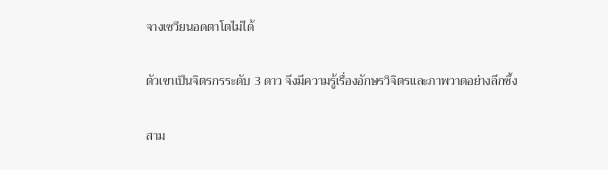จางเซวียนอดตาโตไม่ได้

ตัวเขาเป็นจิตรกรระดับ 3 ดาว จึงมีความรู้เรื่องอักษรวิจิตรและภาพวาดอย่างลึกซึ้ง

สาม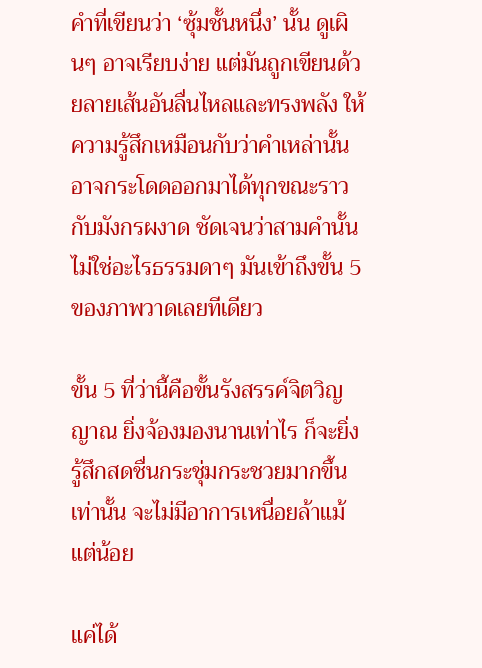คำที่เขียนว่า ‘ซุ้มชั้นหนึ่ง’ นั้น ดูเผินๆ อาจเรียบง่าย แต่มันถูกเขียนด้วยลายเส้นอันลื่นไหลและทรงพลัง ให้ความรู้สึกเหมือนกับว่าคำเหล่านั้นอาจกระโดดออกมาได้ทุกขณะราวกับมังกรผงาด ชัดเจนว่าสามคำนั้นไม่ใช่อะไรธรรมดาๆ มันเข้าถึงขั้น 5 ของภาพวาดเลยทีเดียว

ขั้น 5 ที่ว่านี้คือขั้นรังสรรค์จิตวิญญาณ ยิ่งจ้องมองนานเท่าไร ก็จะยิ่งรู้สึกสดชื่นกระชุ่มกระชวยมากขึ้นเท่านั้น จะไม่มีอาการเหนื่อยล้าแม้แต่น้อย

แค่ได้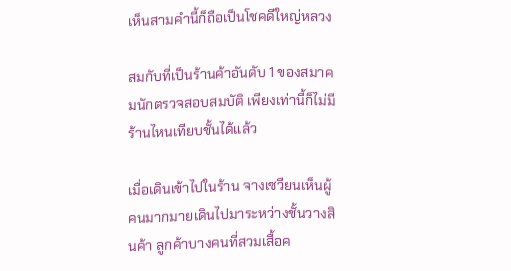เห็นสามคํานี้ก็ถือเป็นโชคดีใหญ่หลวง

สมกับที่เป็นร้านค้าอันดับ 1 ของสมาคมนักตรวจสอบสมบัติ เพียงเท่านี้ก็ไม่มีร้านไหนเทียบชั้นได้แล้ว

เมื่อเดินเข้าไปในร้าน จางเซวียนเห็นผู้คนมากมายเดินไปมาระหว่างชั้นวางสินค้า ลูกค้าบางคนที่สวมเสื้อค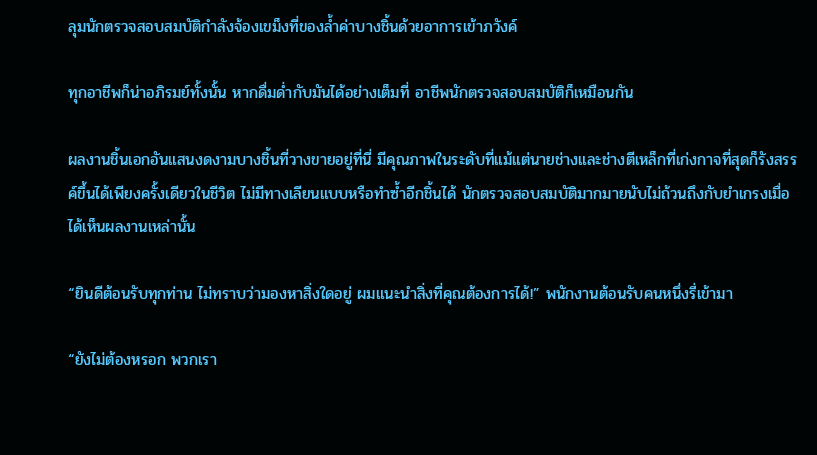ลุมนักตรวจสอบสมบัติกำลังจ้องเขม็งที่ของล้ำค่าบางชิ้นด้วยอาการเข้าภวังค์

ทุกอาชีพก็น่าอภิรมย์ทั้งนั้น หากดื่มด่ำกับมันได้อย่างเต็มที่ อาชีพนักตรวจสอบสมบัติก็เหมือนกัน

ผลงานชิ้นเอกอันแสนงดงามบางชิ้นที่วางขายอยู่ที่นี่ มีคุณภาพในระดับที่แม้แต่นายช่างและช่างตีเหล็กที่เก่งกาจที่สุดก็รังสรรค์ขึ้นได้เพียงครั้งเดียวในชีวิต ไม่มีทางเลียนแบบหรือทำซ้ำอีกชิ้นได้ นักตรวจสอบสมบัติมากมายนับไม่ถ้วนถึงกับยำเกรงเมื่อได้เห็นผลงานเหล่านั้น

“ยินดีต้อนรับทุกท่าน ไม่ทราบว่ามองหาสิ่งใดอยู่ ผมแนะนำสิ่งที่คุณต้องการได้!” พนักงานต้อนรับคนหนึ่งรี่เข้ามา

“ยังไม่ต้องหรอก พวกเรา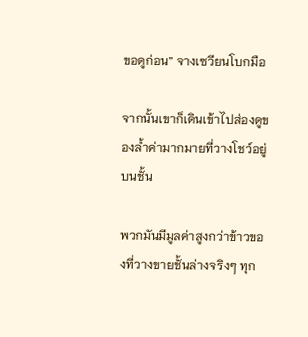ขอดูก่อน” จางเซวียนโบกมือ

จากนั้นเขาก็เดินเข้าไปส่องดูของล้ำค่ามากมายที่วางโชว์อยู่บนชั้น

พวกมันมีมูลค่าสูงกว่าข้าวของที่วางขายชั้นล่างจริงๆ ทุก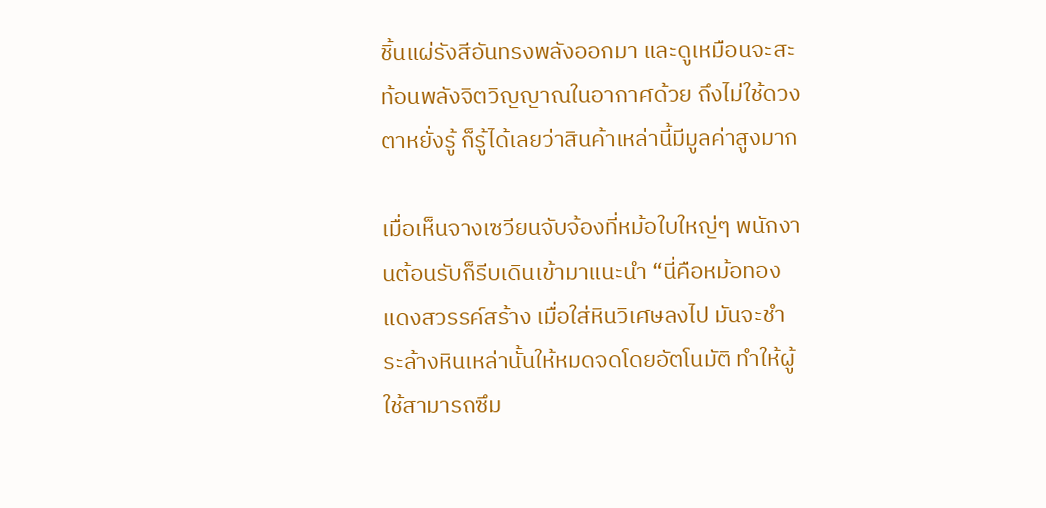ชิ้นแผ่รังสีอันทรงพลังออกมา และดูเหมือนจะสะท้อนพลังจิตวิญญาณในอากาศด้วย ถึงไม่ใช้ดวงตาหยั่งรู้ ก็รู้ได้เลยว่าสินค้าเหล่านี้มีมูลค่าสูงมาก

เมื่อเห็นจางเซวียนจับจ้องที่หม้อใบใหญ่ๆ พนักงานต้อนรับก็รีบเดินเข้ามาแนะนำ “นี่คือหม้อทองแดงสวรรค์สร้าง เมื่อใส่หินวิเศษลงไป มันจะชำระล้างหินเหล่านั้นให้หมดจดโดยอัตโนมัติ ทำให้ผู้ใช้สามารถซึม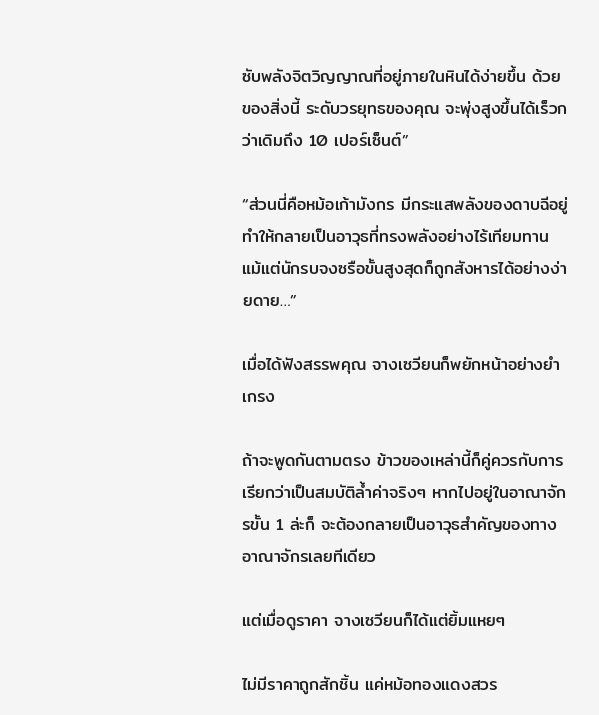ซับพลังจิตวิญญาณที่อยู่ภายในหินได้ง่ายขึ้น ด้วยของสิ่งนี้ ระดับวรยุทธของคุณ จะพุ่งสูงขึ้นได้เร็วกว่าเดิมถึง 10 เปอร์เซ็นต์”

“ส่วนนี่คือหม้อเก้ามังกร มีกระแสพลังของดาบฉีอยู่ ทำให้กลายเป็นอาวุธที่ทรงพลังอย่างไร้เทียมทาน แม้แต่นักรบจงซรือขั้นสูงสุดก็ถูกสังหารได้อย่างง่ายดาย…”

เมื่อได้ฟังสรรพคุณ จางเซวียนก็พยักหน้าอย่างยำเกรง

ถ้าจะพูดกันตามตรง ข้าวของเหล่านี้ก็คู่ควรกับการเรียกว่าเป็นสมบัติล้ำค่าจริงๆ หากไปอยู่ในอาณาจักรขั้น 1 ล่ะก็ จะต้องกลายเป็นอาวุธสำคัญของทางอาณาจักรเลยทีเดียว

แต่เมื่อดูราคา จางเซวียนก็ได้แต่ยิ้มแหยๆ

ไม่มีราคาถูกสักชิ้น แค่หม้อทองแดงสวร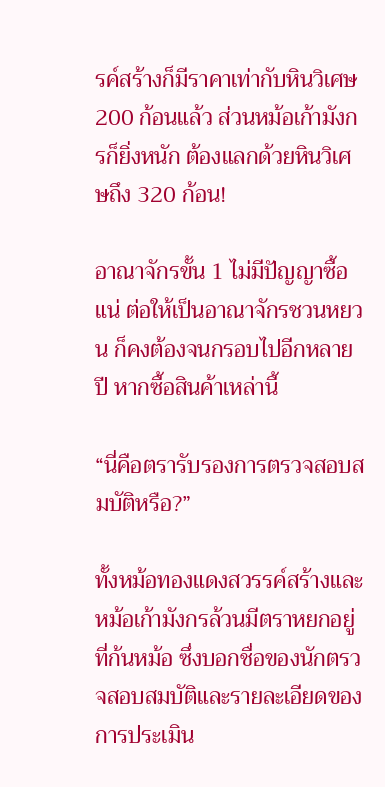รค์สร้างก็มีราคาเท่ากับหินวิเศษ 200 ก้อนแล้ว ส่วนหม้อเก้ามังกรก็ยิ่งหนัก ต้องแลกด้วยหินวิเศษถึง 320 ก้อน!

อาณาจักรขั้น 1 ไม่มีปัญญาซื้อแน่ ต่อให้เป็นอาณาจักรชวนหยวน ก็คงต้องจนกรอบไปอีกหลายปี หากซื้อสินค้าเหล่านี้

“นี่คือตรารับรองการตรวจสอบสมบัติหรือ?”

ทั้งหม้อทองแดงสวรรค์สร้างและหม้อเก้ามังกรล้วนมีตราหยกอยู่ที่ก้นหม้อ ซึ่งบอกชื่อของนักตรวจสอบสมบัติและรายละเอียดของการประเมิน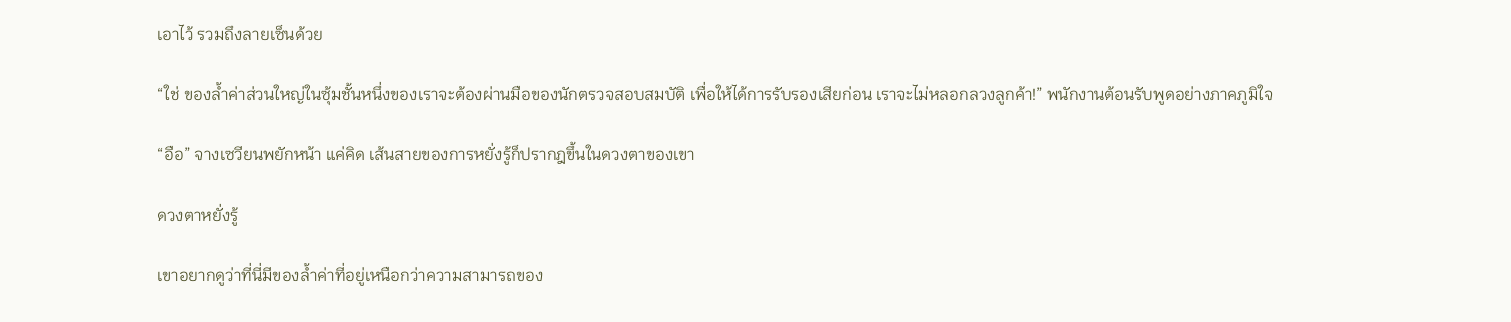เอาไว้ รวมถึงลายเซ็นด้วย

“ใช่ ของล้ำค่าส่วนใหญ่ในซุ้มชั้นหนึ่งของเราจะต้องผ่านมือของนักตรวจสอบสมบัติ เพื่อให้ได้การรับรองเสียก่อน เราจะไม่หลอกลวงลูกค้า!” พนักงานต้อนรับพูดอย่างภาคภูมิใจ

“อือ” จางเซวียนพยักหน้า แค่คิด เส้นสายของการหยั่งรู้ก็ปรากฎขึ้นในดวงตาของเขา

ดวงตาหยั่งรู้

เขาอยากดูว่าที่นี่มีของล้ำค่าที่อยู่เหนือกว่าความสามารถของ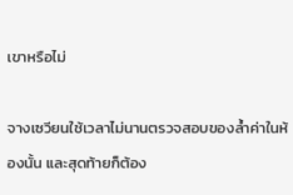เขาหรือไม่

จางเซวียนใช้เวลาไม่นานตรวจสอบของล้ำค่าในห้องนั้น และสุดท้ายก็ต้อง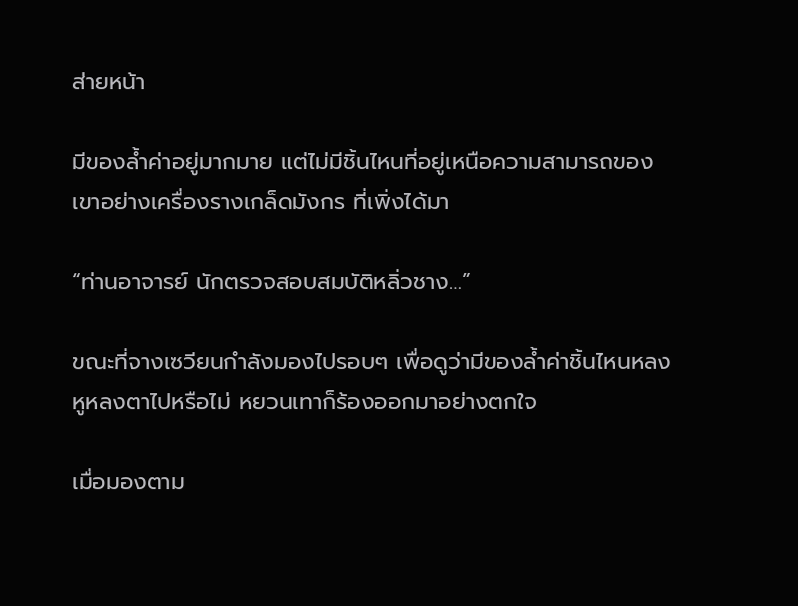ส่ายหน้า

มีของล้ำค่าอยู่มากมาย แต่ไม่มีชิ้นไหนที่อยู่เหนือความสามารถของเขาอย่างเครื่องรางเกล็ดมังกร ที่เพิ่งได้มา

“ท่านอาจารย์ นักตรวจสอบสมบัติหลิ่วชาง…”

ขณะที่จางเซวียนกำลังมองไปรอบๆ เพื่อดูว่ามีของล้ำค่าชิ้นไหนหลงหูหลงตาไปหรือไม่ หยวนเทาก็ร้องออกมาอย่างตกใจ

เมื่อมองตาม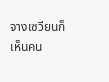จางเซวียนก็เห็นคน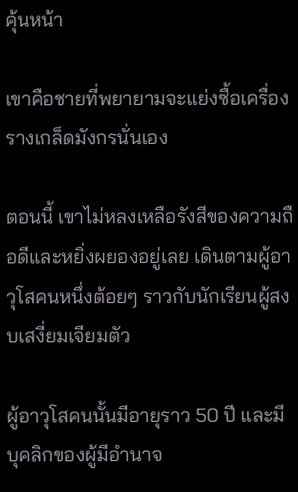คุ้นหน้า

เขาคือชายที่พยายามจะแย่งซื้อเครื่องรางเกล็ดมังกรนั่นเอง

ตอนนี้ เขาไม่หลงเหลือรังสีของความถือดีและหยิ่งผยองอยู่เลย เดินตามผู้อาวุโสคนหนึ่งต้อยๆ ราวกับนักเรียนผู้สงบเสงี่ยมเจียมตัว

ผู้อาวุโสคนนั้นมีอายุราว 50 ปี และมีบุคลิกของผู้มีอำนาจ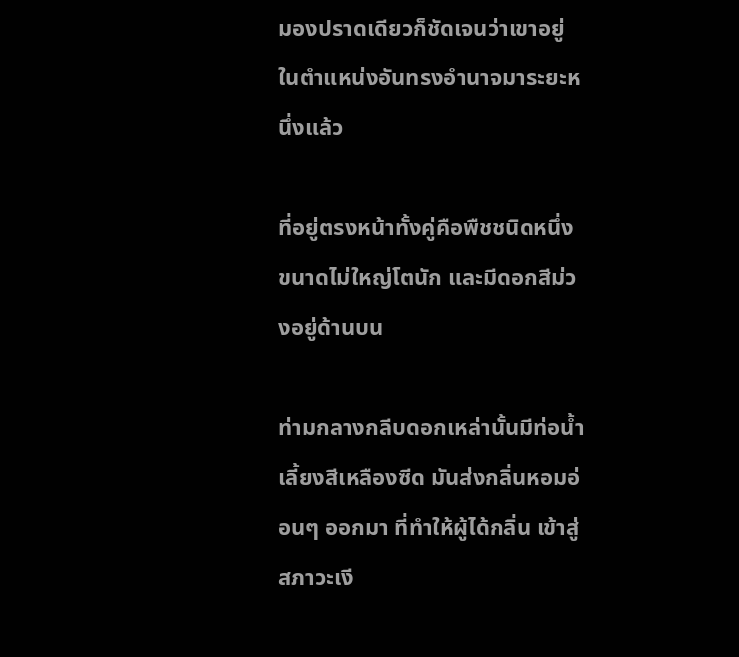มองปราดเดียวก็ชัดเจนว่าเขาอยู่ในตำแหน่งอันทรงอำนาจมาระยะหนึ่งแล้ว

ที่อยู่ตรงหน้าทั้งคู่คือพืชชนิดหนึ่ง ขนาดไม่ใหญ่โตนัก และมีดอกสีม่วงอยู่ด้านบน

ท่ามกลางกลีบดอกเหล่านั้นมีท่อน้ำเลี้ยงสีเหลืองซีด มันส่งกลิ่นหอมอ่อนๆ ออกมา ที่ทำให้ผู้ได้กลิ่น เข้าสู่สภาวะเงี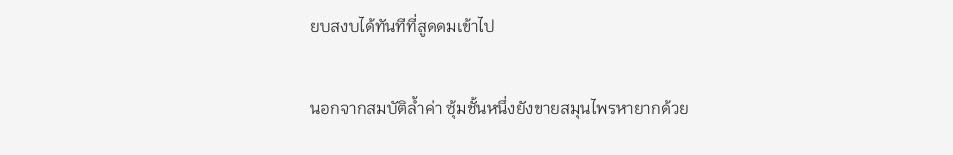ยบสงบได้ทันทีที่สูดดมเข้าไป

นอกจากสมบัติล้ำค่า ซุ้มชั้นหนึ่งยังขายสมุนไพรหายากด้วย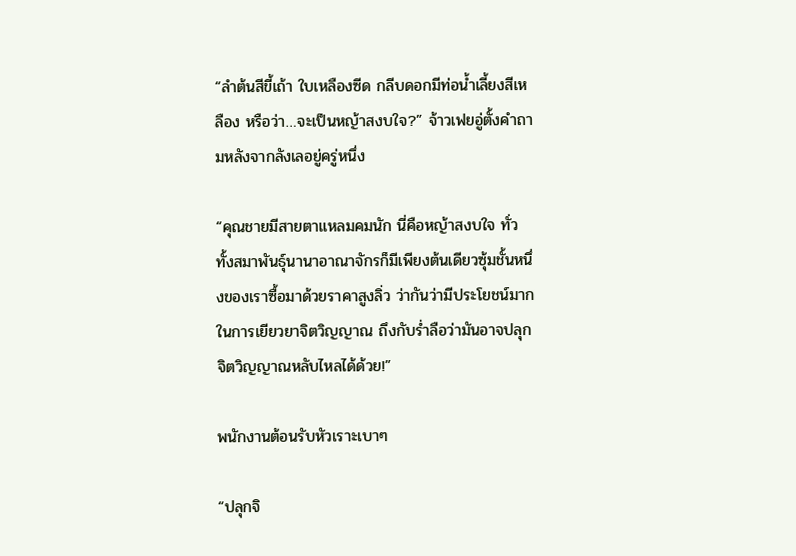“ลำต้นสีขี้เถ้า ใบเหลืองซีด กลีบดอกมีท่อน้ำเลี้ยงสีเหลือง หรือว่า…จะเป็นหญ้าสงบใจ?” จ้าวเฟยอู่ตั้งคำถามหลังจากลังเลอยู่ครู่หนึ่ง

“คุณชายมีสายตาแหลมคมนัก นี่คือหญ้าสงบใจ ทั่วทั้งสมาพันธุ์นานาอาณาจักรก็มีเพียงต้นเดียวซุ้มชั้นหนึ่งของเราซื้อมาด้วยราคาสูงลิ่ว ว่ากันว่ามีประโยชน์มากในการเยียวยาจิตวิญญาณ ถึงกับร่ำลือว่ามันอาจปลุกจิตวิญญาณหลับไหลได้ด้วย!”

พนักงานต้อนรับหัวเราะเบาๆ

“ปลุกจิ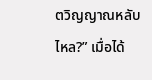ตวิญญาณหลับไหล?” เมื่อได้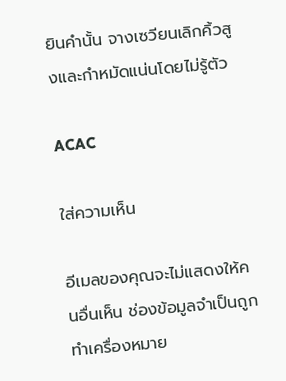ยินคำนั้น จางเซวียนเลิกคิ้วสูงและกำหมัดแน่นโดยไม่รู้ตัว

ACAC

ใส่ความเห็น

อีเมลของคุณจะไม่แสดงให้คนอื่นเห็น ช่องข้อมูลจำเป็นถูกทำเครื่องหมาย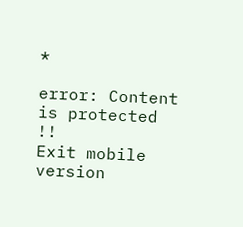*

error: Content is protected !!
Exit mobile version